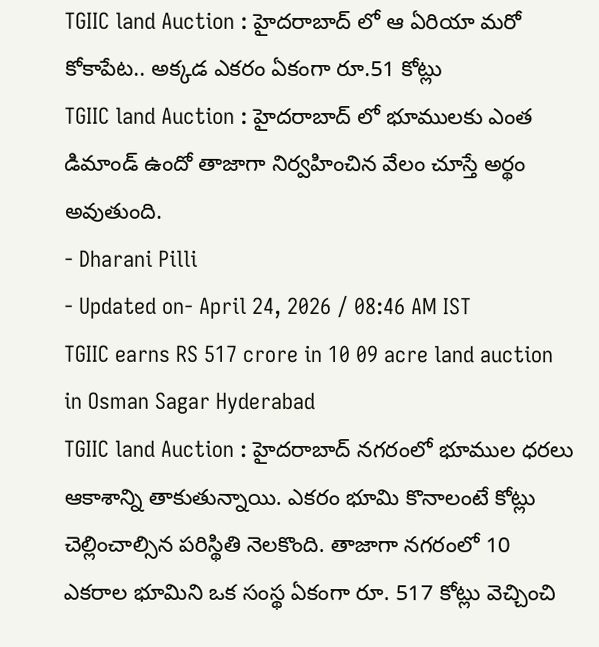TGIIC land Auction : హైదరాబాద్ లో ఆ ఏరియా మరో కోకాపేట.. అక్కడ ఎకరం ఏకంగా రూ.51 కోట్లు
TGIIC land Auction : హైదరాబాద్ లో భూములకు ఎంత డిమాండ్ ఉందో తాజాగా నిర్వహించిన వేలం చూస్తే అర్థం అవుతుంది.
- Dharani Pilli
- Updated on- April 24, 2026 / 08:46 AM IST
TGIIC earns RS 517 crore in 10 09 acre land auction in Osman Sagar Hyderabad
TGIIC land Auction : హైదరాబాద్ నగరంలో భూముల ధరలు ఆకాశాన్ని తాకుతున్నాయి. ఎకరం భూమి కొనాలంటే కోట్లు చెల్లించాల్సిన పరిస్థితి నెలకొంది. తాజాగా నగరంలో 10 ఎకరాల భూమిని ఒక సంస్థ ఏకంగా రూ. 517 కోట్లు వెచ్చించి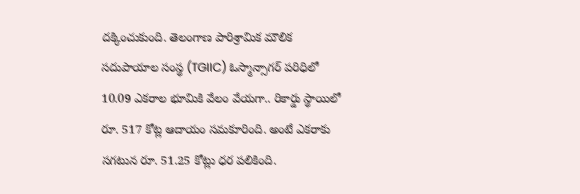దక్కించుకుంది. తెలంగాణ పారిశ్రామిక మౌలిక సదుపాయాల సంస్థ (TGIIC) ఓస్మాన్సాగర్ పరిధిలో 10.09 ఎకరాల భూమికి వేలం వేయగా.. రికార్డు స్థాయిలో రూ. 517 కోట్ల ఆదాయం సమకూరింది. అంటే ఎకరాకు సగటున రూ. 51.25 కోట్లు ధర పలికింది.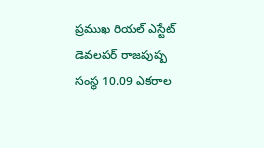ప్రముఖ రియల్ ఎస్టేట్ డెవలపర్ రాజపుష్ప సంస్థ 10.09 ఎకరాల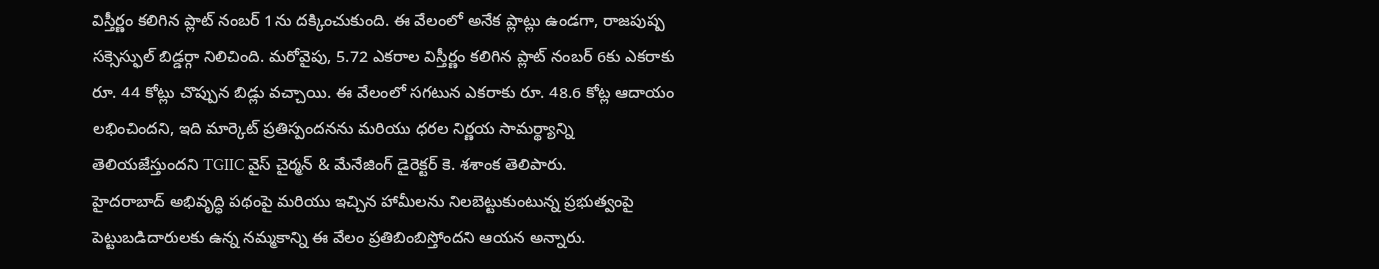విస్తీర్ణం కలిగిన ప్లాట్ నంబర్ 1ను దక్కించుకుంది. ఈ వేలంలో అనేక ప్లాట్లు ఉండగా, రాజపుష్ప సక్సెస్ఫుల్ బిడ్డర్గా నిలిచింది. మరోవైపు, 5.72 ఎకరాల విస్తీర్ణం కలిగిన ప్లాట్ నంబర్ 6కు ఎకరాకు రూ. 44 కోట్లు చొప్పున బిడ్లు వచ్చాయి. ఈ వేలంలో సగటున ఎకరాకు రూ. 48.6 కోట్ల ఆదాయం లభించిందని, ఇది మార్కెట్ ప్రతిస్పందనను మరియు ధరల నిర్ణయ సామర్థ్యాన్ని తెలియజేస్తుందని TGIIC వైస్ చైర్మన్ & మేనేజింగ్ డైరెక్టర్ కె. శశాంక తెలిపారు.
హైదరాబాద్ అభివృద్ధి పథంపై మరియు ఇచ్చిన హామీలను నిలబెట్టుకుంటున్న ప్రభుత్వంపై పెట్టుబడిదారులకు ఉన్న నమ్మకాన్ని ఈ వేలం ప్రతిబింబిస్తోందని ఆయన అన్నారు.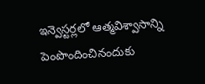ఇన్వెస్టర్లలో ఆత్మవిశ్వాసాన్ని పెంపొందించినందుకు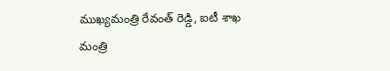ముఖ్యమంత్రి రేవంత్ రెడ్డి, ఐటీ శాఖ మంత్రి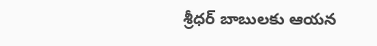శ్రీధర్ బాబులకు ఆయన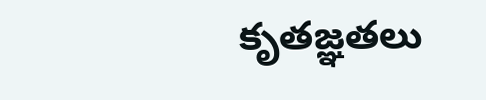కృతజ్ఞతలు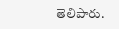తెలిపారు.